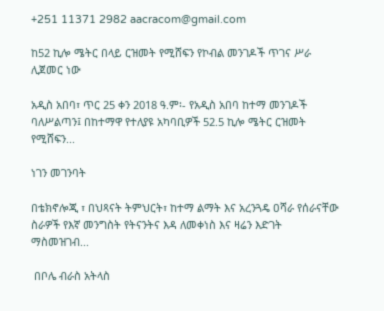+251 11371 2982 aacracom@gmail.com

ከ52 ኪሎ ሜትር በላይ ርዝመት የሚሸፍን የኮብል መንገዶች ጥገና ሥራ ሊጀመር ነው

አዲስ አበባ፣ ጥር 25 ቀን 2018 ዓ.ም፡- የአዲስ አበባ ከተማ መንገዶች ባለሥልጣን፤ በከተማዋ የተለያዩ አካባቢዎች 52.5 ኪሎ ሜትር ርዝመት የሚሸፍን...

ነገን መገንባት

በቴክኖሎጂ ፣ በህጻናት ትምህርት፣ ከተማ ልማት እና አረንጓዴ ዐሻራ የሰራናቸው ስራዎች የእኛ መንግስት የትናንትና እዳ ለመቀነስ እና ዛሬን እድገት ማስመዝገብ...

 በቦሌ ብራስ አትላስ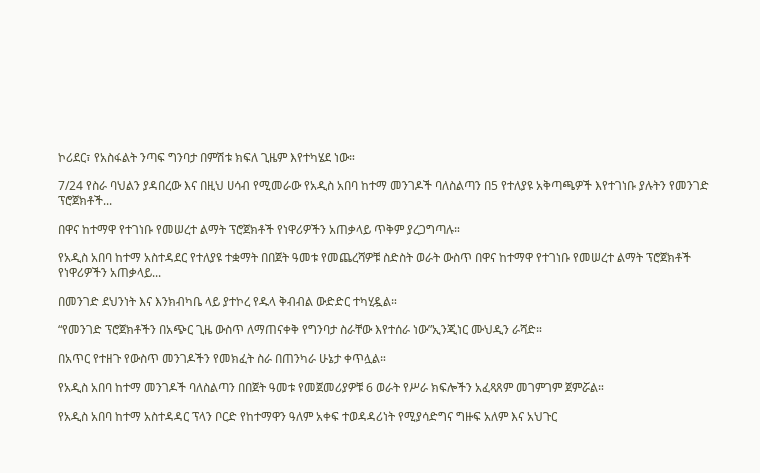ኮሪደር፣ የአስፋልት ንጣፍ ግንባታ በምሽቱ ክፍለ ጊዜም እየተካሄደ ነው።

7/24 የስራ ባህልን ያዳበረው እና በዚህ ሀሳብ የሚመራው የአዲስ አበባ ከተማ መንገዶች ባለስልጣን በ5 የተለያዩ አቅጣጫዎች እየተገነቡ ያሉትን የመንገድ ፕሮጀክቶች...

በዋና ከተማዋ የተገነቡ የመሠረተ ልማት ፕሮጀክቶች የነዋሪዎችን አጠቃላይ ጥቅም ያረጋግጣሉ።

የአዲስ አበባ ከተማ አስተዳደር የተለያዩ ተቋማት በበጀት ዓመቱ የመጨረሻዎቹ ስድስት ወራት ውስጥ በዋና ከተማዋ የተገነቡ የመሠረተ ልማት ፕሮጀክቶች የነዋሪዎችን አጠቃላይ...

በመንገድ ደህንነት እና እንክብካቤ ላይ ያተኮረ የዱላ ቅብብል ውድድር ተካሂዷል።

“የመንገድ ፕሮጀክቶችን በአጭር ጊዜ ውስጥ ለማጠናቀቅ የግንባታ ስራቸው እየተሰራ ነው”ኢንጂነር ሙህዲን ራሻድ።

በአጥር የተዘጉ የውስጥ መንገዶችን የመክፈት ስራ በጠንካራ ሁኔታ ቀጥሏል።

የአዲስ አበባ ከተማ መንገዶች ባለስልጣን በበጀት ዓመቱ የመጀመሪያዎቹ 6 ወራት የሥራ ክፍሎችን አፈጻጸም መገምገም ጀምሯል።

የአዲስ አበባ ከተማ አስተዳዳር ፕላን ቦርድ የከተማዋን ዓለም አቀፍ ተወዳዳሪነት የሚያሳድግና ግዙፍ አለም እና አህጉር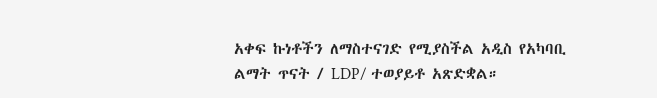አቀፍ ኩነቶችን ለማስተናገድ የሚያስችል አዲስ የአካባቢ ልማት ጥናት / LDP/ ተወያይቶ አጽድቋል።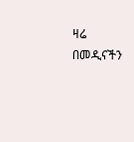ዛሬ በመዲናችን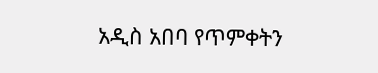አዲስ አበባ የጥምቀትን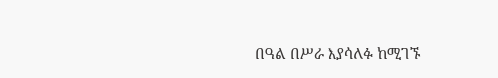በዓል በሥራ እያሳለፉ ከሚገኙ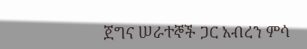ጀግና ሠራተኞች ጋር አብረን ምሳ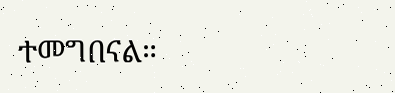ተመግበናል።